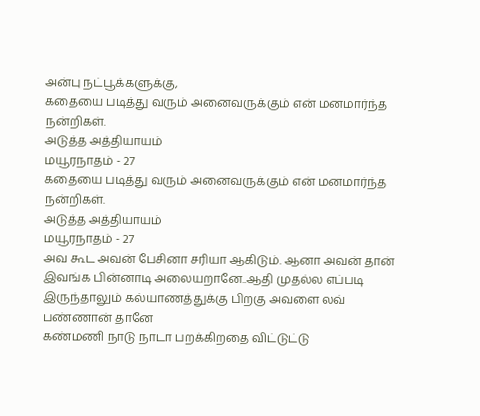அன்பு நட்பூக்களுக்கு,
கதையை படித்து வரும் அனைவருக்கும் என் மனமார்ந்த நன்றிகள்.
அடுத்த அத்தியாயம்
மயூரநாதம் - 27
கதையை படித்து வரும் அனைவருக்கும் என் மனமார்ந்த நன்றிகள்.
அடுத்த அத்தியாயம்
மயூரநாதம் - 27
அவ கூட அவன் பேசினா சரியா ஆகிடும். ஆனா அவன் தான் இவங்க பின்னாடி அலையறானே..ஆதி முதல்ல எப்படி இருந்தாலும் கல்யாணத்துக்கு பிறகு அவளை லவ் பண்ணான் தானே
கண்மணி நாடு நாடா பறக்கிறதை விட்டுட்டு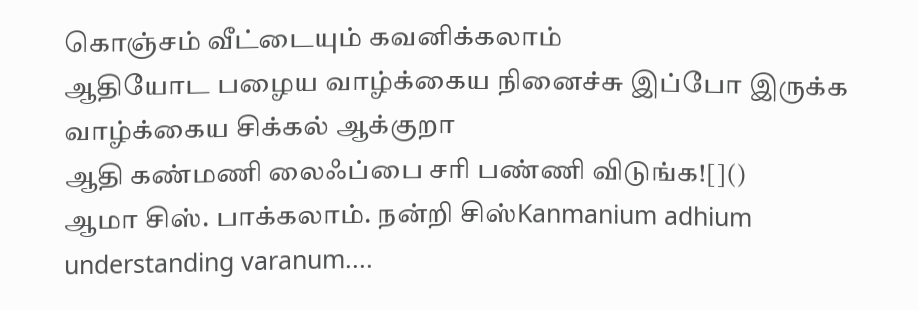கொஞ்சம் வீட்டையும் கவனிக்கலாம்
ஆதியோட பழைய வாழ்க்கைய நினைச்சு இப்போ இருக்க வாழ்க்கைய சிக்கல் ஆக்குறா
ஆதி கண்மணி லைஃப்பை சரி பண்ணி விடுங்க![]()
ஆமா சிஸ். பாக்கலாம். நன்றி சிஸ்Kanmanium adhium understanding varanum....